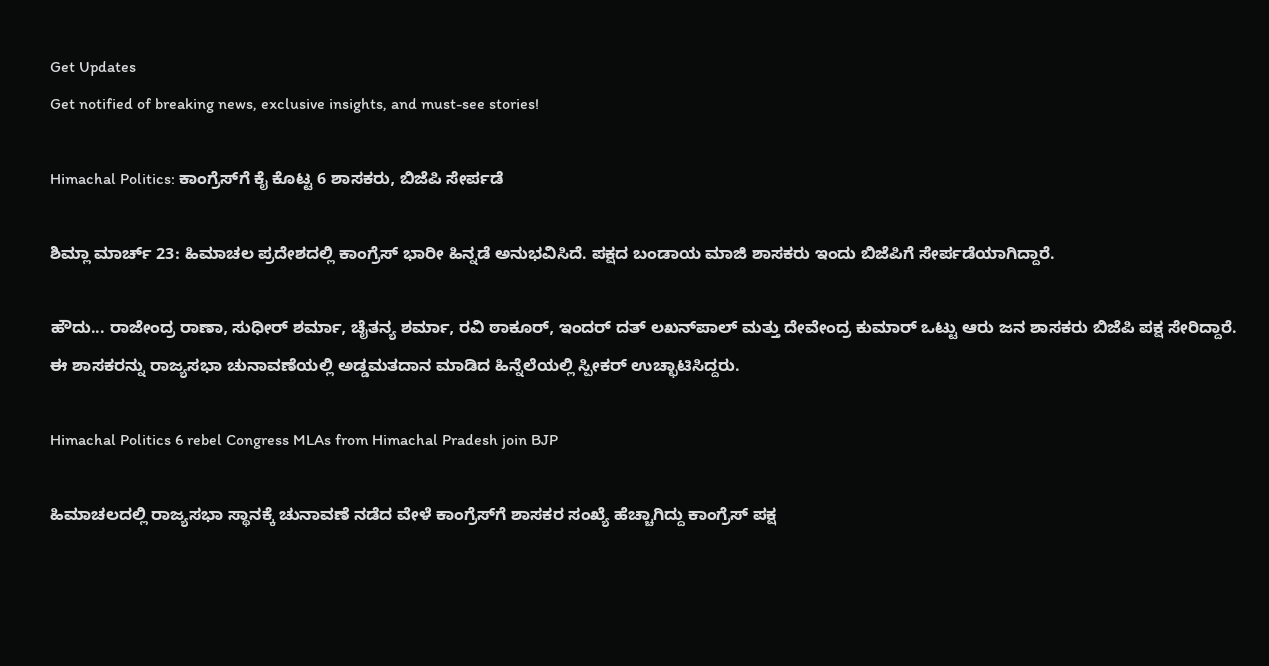Get Updates
Get notified of breaking news, exclusive insights, and must-see stories!

Himachal Politics: ಕಾಂಗ್ರೆಸ್‌ಗೆ ಕೈ ಕೊಟ್ಟ 6 ಶಾಸಕರು, ಬಿಜೆಪಿ ಸೇರ್ಪಡೆ

ಶಿಮ್ಲಾ ಮಾರ್ಚ್‌ 23: ಹಿಮಾಚಲ ಪ್ರದೇಶದಲ್ಲಿ ಕಾಂಗ್ರೆಸ್ ಭಾರೀ ಹಿನ್ನಡೆ ಅನುಭವಿಸಿದೆ. ಪಕ್ಷದ ಬಂಡಾಯ ಮಾಜಿ ಶಾಸಕರು ಇಂದು ಬಿಜೆಪಿಗೆ ಸೇರ್ಪಡೆಯಾಗಿದ್ದಾರೆ.

ಹೌದು... ರಾಜೇಂದ್ರ ರಾಣಾ, ಸುಧೀರ್ ಶರ್ಮಾ, ಚೈತನ್ಯ ಶರ್ಮಾ, ರವಿ ಠಾಕೂರ್, ಇಂದರ್ ದತ್ ಲಖನ್‌ಪಾಲ್ ಮತ್ತು ದೇವೇಂದ್ರ ಕುಮಾರ್ ಒಟ್ಟು ಆರು ಜನ ಶಾಸಕರು ಬಿಜೆಪಿ ಪಕ್ಷ ಸೇರಿದ್ದಾರೆ. ಈ ಶಾಸಕರನ್ನು ರಾಜ್ಯಸಭಾ ಚುನಾವಣೆಯಲ್ಲಿ ಅಡ್ಡಮತದಾನ ಮಾಡಿದ ಹಿನ್ನೆಲೆಯಲ್ಲಿ ಸ್ಪೀಕರ್ ಉಚ್ಛಾಟಿಸಿದ್ದರು.

Himachal Politics 6 rebel Congress MLAs from Himachal Pradesh join BJP

ಹಿಮಾಚಲದಲ್ಲಿ ರಾಜ್ಯಸಭಾ ಸ್ಥಾನಕ್ಕೆ ಚುನಾವಣೆ ನಡೆದ ವೇಳೆ ಕಾಂಗ್ರೆಸ್‌ಗೆ ಶಾಸಕರ ಸಂಖ್ಯೆ ಹೆಚ್ಚಾಗಿದ್ದು ಕಾಂಗ್ರೆಸ್ ಪಕ್ಷ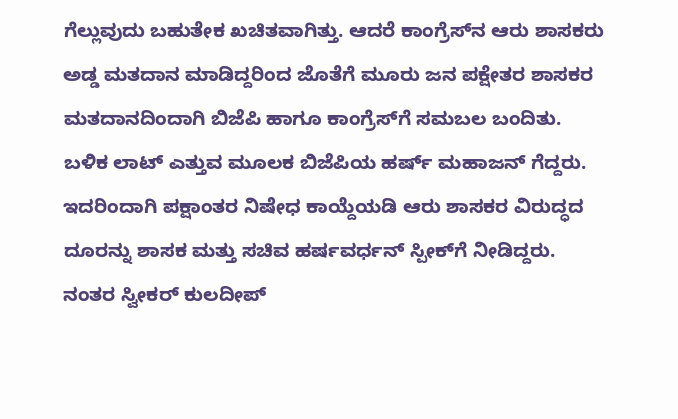ಗೆಲ್ಲುವುದು ಬಹುತೇಕ ಖಚಿತವಾಗಿತ್ತು. ಆದರೆ ಕಾಂಗ್ರೆಸ್‌ನ ಆರು ಶಾಸಕರು ಅಡ್ಡ ಮತದಾನ ಮಾಡಿದ್ದರಿಂದ ಜೊತೆಗೆ ಮೂರು ಜನ ಪಕ್ಷೇತರ ಶಾಸಕರ ಮತದಾನದಿಂದಾಗಿ ಬಿಜೆಪಿ ಹಾಗೂ ಕಾಂಗ್ರೆಸ್‌ಗೆ ಸಮಬಲ ಬಂದಿತು. ಬಳಿಕ ಲಾಟ್‌ ಎತ್ತುವ ಮೂಲಕ ಬಿಜೆಪಿಯ ಹರ್ಷ್‌ ಮಹಾಜನ್ ಗೆದ್ದರು. ಇದರಿಂದಾಗಿ ಪಕ್ಷಾಂತರ ನಿಷೇಧ ಕಾಯ್ದೆಯಡಿ ಆರು ಶಾಸಕರ ವಿರುದ್ಧದ ದೂರನ್ನು ಶಾಸಕ ಮತ್ತು ಸಚಿವ ಹರ್ಷವರ್ಧನ್ ಸ್ಪೀಕ್‌ಗೆ ನೀಡಿದ್ದರು. ನಂತರ ಸ್ವೀಕರ್ ಕುಲದೀಪ್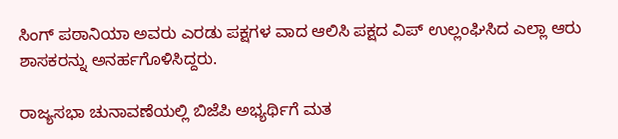ಸಿಂಗ್ ಪಠಾನಿಯಾ ಅವರು ಎರಡು ಪಕ್ಷಗಳ ವಾದ ಆಲಿಸಿ ಪಕ್ಷದ ವಿಪ್ ಉಲ್ಲಂಘಿಸಿದ ಎಲ್ಲಾ ಆರು ಶಾಸಕರನ್ನು ಅನರ್ಹಗೊಳಿಸಿದ್ದರು.

ರಾಜ್ಯಸಭಾ ಚುನಾವಣೆಯಲ್ಲಿ ಬಿಜೆಪಿ ಅಭ್ಯರ್ಥಿಗೆ ಮತ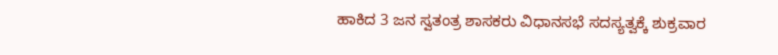ಹಾಕಿದ 3 ಜನ ಸ್ವತಂತ್ರ ಶಾಸಕರು ವಿಧಾನಸಭೆ ಸದಸ್ಯತ್ವಕ್ಕೆ ಶುಕ್ರವಾರ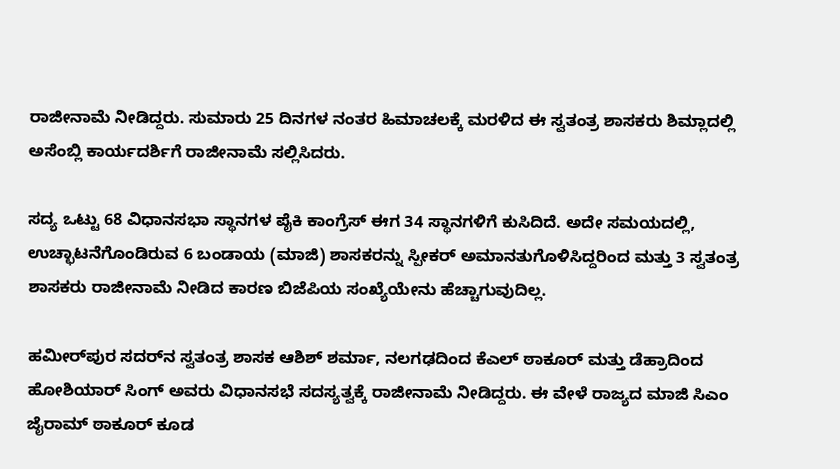ರಾಜೀನಾಮೆ ನೀಡಿದ್ದರು. ಸುಮಾರು 25 ದಿನಗಳ ನಂತರ ಹಿಮಾಚಲಕ್ಕೆ ಮರಳಿದ ಈ ಸ್ವತಂತ್ರ ಶಾಸಕರು ಶಿಮ್ಲಾದಲ್ಲಿ ಅಸೆಂಬ್ಲಿ ಕಾರ್ಯದರ್ಶಿಗೆ ರಾಜೀನಾಮೆ ಸಲ್ಲಿಸಿದರು.

ಸದ್ಯ ಒಟ್ಟು 68 ವಿಧಾನಸಭಾ ಸ್ಥಾನಗಳ ಪೈಕಿ ಕಾಂಗ್ರೆಸ್ ಈಗ 34 ಸ್ಥಾನಗಳಿಗೆ ಕುಸಿದಿದೆ. ಅದೇ ಸಮಯದಲ್ಲಿ, ಉಚ್ಛಾಟನೆಗೊಂಡಿರುವ 6 ಬಂಡಾಯ (ಮಾಜಿ) ಶಾಸಕರನ್ನು ಸ್ಪೀಕರ್ ಅಮಾನತುಗೊಳಿಸಿದ್ದರಿಂದ ಮತ್ತು 3 ಸ್ವತಂತ್ರ ಶಾಸಕರು ರಾಜೀನಾಮೆ ನೀಡಿದ ಕಾರಣ ಬಿಜೆಪಿಯ ಸಂಖ್ಯೆಯೇನು ಹೆಚ್ಚಾಗುವುದಿಲ್ಲ.

ಹಮೀರ್‌ಪುರ ಸದರ್‌ನ ಸ್ವತಂತ್ರ ಶಾಸಕ ಆಶಿಶ್ ಶರ್ಮಾ, ನಲಗಢದಿಂದ ಕೆಎಲ್ ಠಾಕೂರ್ ಮತ್ತು ಡೆಹ್ರಾದಿಂದ ಹೋಶಿಯಾರ್ ಸಿಂಗ್ ಅವರು ವಿಧಾನಸಭೆ ಸದಸ್ಯತ್ವಕ್ಕೆ ರಾಜೀನಾಮೆ ನೀಡಿದ್ದರು. ಈ ವೇಳೆ ರಾಜ್ಯದ ಮಾಜಿ ಸಿಎಂ ಜೈರಾಮ್ ಠಾಕೂರ್ ಕೂಡ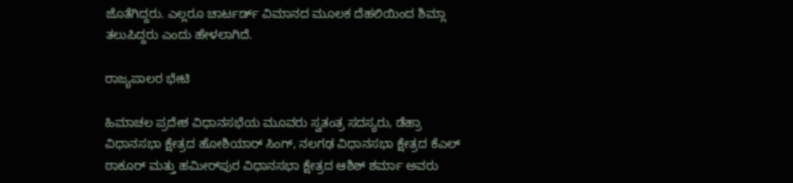ಜೊತೆಗಿದ್ದರು. ಎಲ್ಲರೂ ಚಾರ್ಟರ್ಡ್ ವಿಮಾನದ ಮೂಲಕ ದೆಹಲಿಯಿಂದ ಶಿಮ್ಲಾ ತಲುಪಿದ್ದರು ಎಂದು ಹೇಳಲಾಗಿದೆ.

ರಾಜ್ಯಪಾಲರ ಭೇಟಿ

ಹಿಮಾಚಲ ಪ್ರದೇಶ ವಿಧಾನಸಭೆಯ ಮೂವರು ಸ್ವತಂತ್ರ ಸದಸ್ಯರು, ಡೆಹ್ರಾ ವಿಧಾನಸಭಾ ಕ್ಷೇತ್ರದ ಹೋಶಿಯಾರ್ ಸಿಂಗ್, ನಲಗಢ ವಿಧಾನಸಭಾ ಕ್ಷೇತ್ರದ ಕೆಎಲ್ ಠಾಕೂರ್ ಮತ್ತು ಹಮೀರ್‌ಪುರ ವಿಧಾನಸಭಾ ಕ್ಷೇತ್ರದ ಆಶಿಶ್ ಶರ್ಮಾ ಅವರು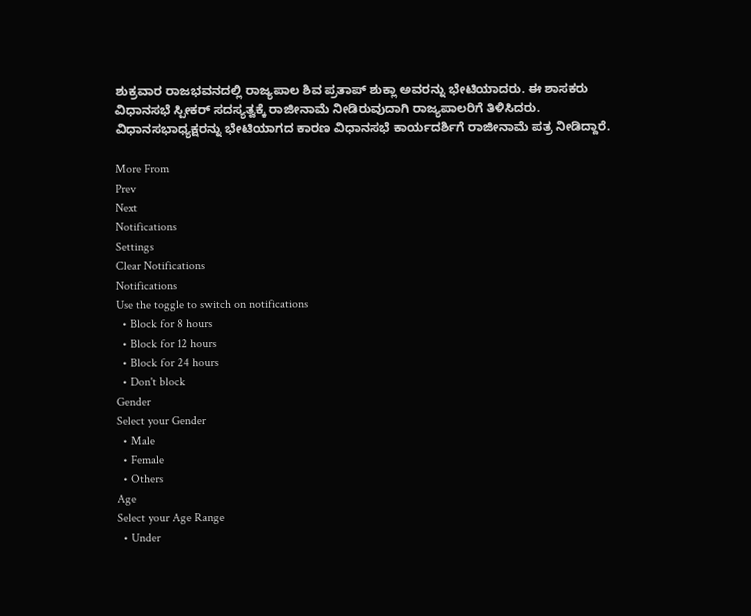ಶುಕ್ರವಾರ ರಾಜಭವನದಲ್ಲಿ ರಾಜ್ಯಪಾಲ ಶಿವ ಪ್ರತಾಪ್ ಶುಕ್ಲಾ ಅವರನ್ನು ಭೇಟಿಯಾದರು. ಈ ಶಾಸಕರು ವಿಧಾನಸಭೆ ಸ್ಪೀಕರ್ ಸದಸ್ಯತ್ವಕ್ಕೆ ರಾಜೀನಾಮೆ ನೀಡಿರುವುದಾಗಿ ರಾಜ್ಯಪಾಲರಿಗೆ ತಿಳಿಸಿದರು. ವಿಧಾನಸಭಾಧ್ಯಕ್ಷರನ್ನು ಭೇಟಿಯಾಗದ ಕಾರಣ ವಿಧಾನಸಭೆ ಕಾರ್ಯದರ್ಶಿಗೆ ರಾಜೀನಾಮೆ ಪತ್ರ ನೀಡಿದ್ದಾರೆ.

More From
Prev
Next
Notifications
Settings
Clear Notifications
Notifications
Use the toggle to switch on notifications
  • Block for 8 hours
  • Block for 12 hours
  • Block for 24 hours
  • Don't block
Gender
Select your Gender
  • Male
  • Female
  • Others
Age
Select your Age Range
  • Under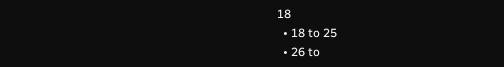18
  • 18 to 25
  • 26 to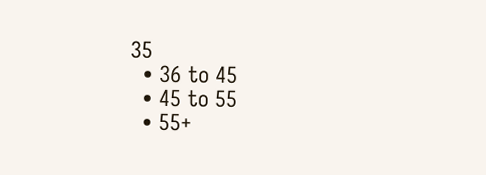35
  • 36 to 45
  • 45 to 55
  • 55+